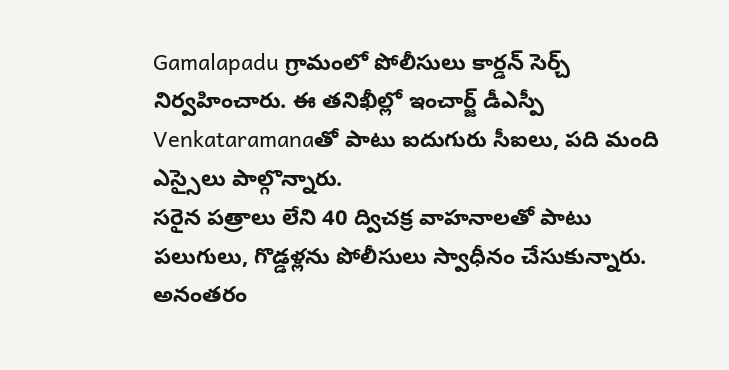Gamalapadu గ్రామంలో పోలీసులు కార్డన్ సెర్చ్ నిర్వహించారు. ఈ తనిఖీల్లో ఇంచార్జ్ డీఎస్పీ Venkataramanaతో పాటు ఐదుగురు సీఐలు, పది మంది ఎస్సైలు పాల్గొన్నారు.
సరైన పత్రాలు లేని 40 ద్విచక్ర వాహనాలతో పాటు పలుగులు, గొడ్డళ్లను పోలీసులు స్వాధీనం చేసుకున్నారు. అనంతరం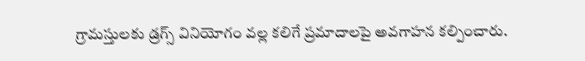గ్రామస్తులకు డ్రగ్స్ వినియోగం వల్ల కలిగే ప్రమాదాలపై అవగాహన కల్పించారు.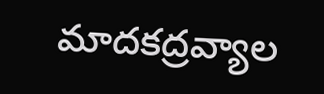మాదకద్రవ్యాల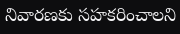నివారణకు సహకరించాలని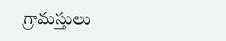గ్రామస్తులు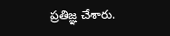ప్రతిజ్ఞ చేశారు.